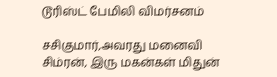டூரிஸ்ட் பேமிலி விமர்சனம்

சசிகுமார்,அவரது மனைவி சிம்ரன், இரு மகன்கள் மிதுன்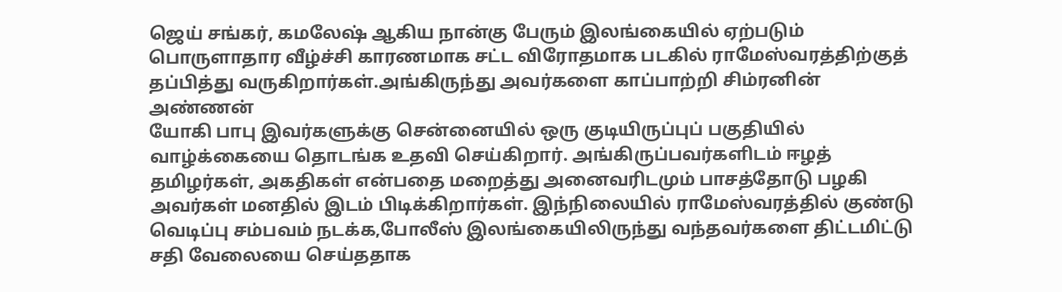ஜெய் சங்கர், கமலேஷ் ஆகிய நான்கு பேரும் இலங்கையில் ஏற்படும் பொருளாதார வீழ்ச்சி காரணமாக சட்ட விரோதமாக படகில் ராமேஸ்வரத்திற்குத் தப்பித்து வருகிறார்கள்.அங்கிருந்து அவர்களை காப்பாற்றி சிம்ரனின் அண்ணன்
யோகி பாபு இவர்களுக்கு சென்னையில் ஒரு குடியிருப்புப் பகுதியில் வாழ்க்கையை தொடங்க உதவி செய்கிறார். அங்கிருப்பவர்களிடம் ஈழத் தமிழர்கள், அகதிகள் என்பதை மறைத்து அனைவரிடமும் பாசத்தோடு பழகி அவர்கள் மனதில் இடம் பிடிக்கிறார்கள். இந்நிலையில் ராமேஸ்வரத்தில் குண்டு வெடிப்பு சம்பவம் நடக்க,போலீஸ் இலங்கையிலிருந்து வந்தவர்களை திட்டமிட்டு சதி வேலையை செய்ததாக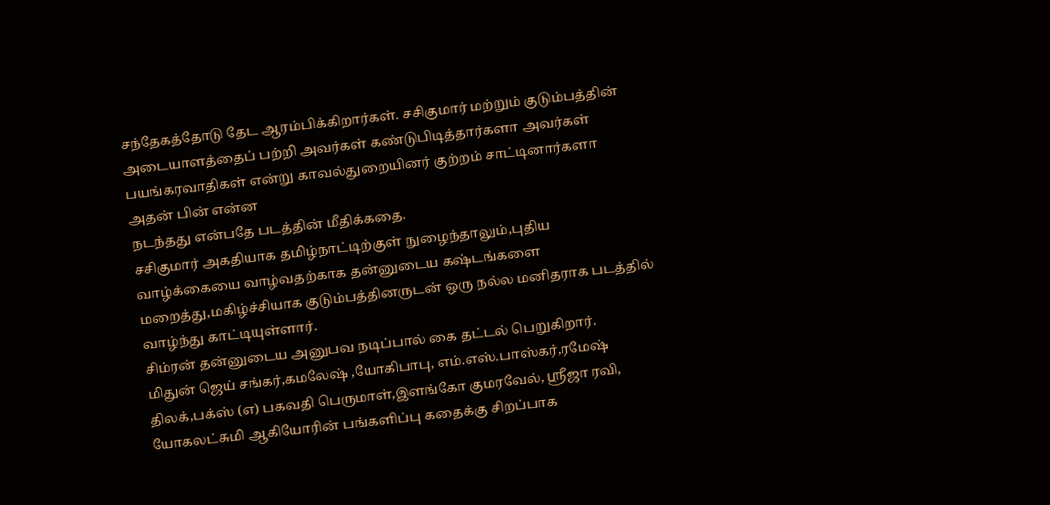சந்தேகத்தோடு தேட ஆரம்பிக்கிறார்கள். சசிகுமார் மற்றும் குடும்பத்தின் அடையாளத்தைப் பற்றி அவர்கள் கண்டுபிடித்தார்களா அவர்கள் பயங்கரவாதிகள் என்று காவல்துறையினர் குற்றம் சாட்டினார்களா அதன் பின் என்ன
நடந்தது என்பதே படத்தின் மீதிக்கதை.
சசிகுமார் அகதியாக தமிழ்நாட்டிற்குள் நுழைந்தாலும்,புதிய வாழ்க்கையை வாழ்வதற்காக தன்னுடைய கஷ்டங்களை மறைத்து,மகிழ்ச்சியாக குடும்பத்தினருடன் ஒரு நல்ல மனிதராக படத்தில் வாழ்ந்து காட்டியுள்ளார்.
சிம்ரன் தன்னுடைய அனுபவ நடிப்பால் கை தட்டல் பெறுகிறார்.
மிதுன் ஜெய் சங்கர்,கமலேஷ் ,யோகிபாபு, எம்.எஸ்.பாஸ்கர்,ரமேஷ் திலக்,பக்ஸ் (எ) பகவதி பெருமாள்,இளங்கோ குமரவேல், ஸ்ரீஜா ரவி, யோகலட்சுமி ஆகியோரின் பங்களிப்பு கதைக்கு சிறப்பாக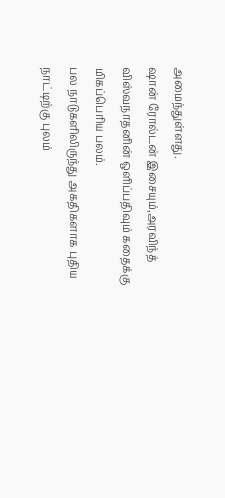அமைந்துள்ளது.
ஷான் ரோல்டன் இசையும்,அரவிந்த் விஸ்வநாதனின் ஒளிப்பதிவும் கதைக்கு மிகப்பெரிய பலம்.
பல நாடுகளிலிருந்து அகதிகளாக புதிய நாட்டிற்கு புலம்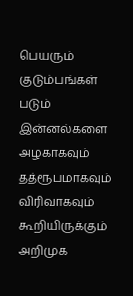பெயரும் குடும்பங்கள் படும் இன்னல்களை அழகாகவும் தத்ரூபமாகவும் விரிவாகவும் கூறியிருக்கும் அறிமுக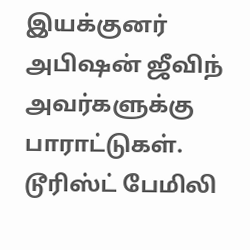இயக்குனர் அபிஷன் ஜீவிந் அவர்களுக்கு பாராட்டுகள்.
டூரிஸ்ட் பேமிலி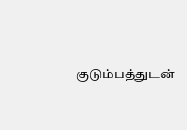குடும்பத்துடன்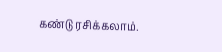கண்டு ரசிக்கலாம்.